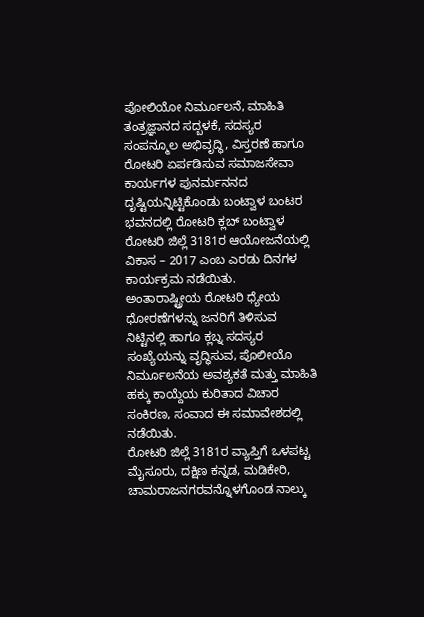ಪೋಲಿಯೋ ನಿರ್ಮೂಲನೆ, ಮಾಹಿತಿ ತಂತ್ರಜ್ಞಾನದ ಸದ್ಬಳಕೆ, ಸದಸ್ಯರ ಸಂಪನ್ಮೂಲ ಅಭಿವೃದ್ಧಿ, ವಿಸ್ತರಣೆ ಹಾಗೂ ರೋಟರಿ ಏರ್ಪಡಿಸುವ ಸಮಾಜಸೇವಾ ಕಾರ್ಯಗಳ ಪುನರ್ಮನನದ ದೃಷ್ಟಿಯನ್ನಿಟ್ಟಿಕೊಂಡು ಬಂಟ್ವಾಳ ಬಂಟರ ಭವನದಲ್ಲಿ ರೋಟರಿ ಕ್ಲಬ್ ಬಂಟ್ವಾಳ ರೋಟರಿ ಜಿಲ್ಲೆ 3181ರ ಆಯೋಜನೆಯಲ್ಲಿ ವಿಕಾಸ – 2017 ಎಂಬ ಎರಡು ದಿನಗಳ ಕಾರ್ಯಕ್ರಮ ನಡೆಯಿತು.
ಅಂತಾರಾಷ್ಟ್ರೀಯ ರೋಟರಿ ಧ್ಯೇಯ ಧೋರಣೆಗಳನ್ನು ಜನರಿಗೆ ತಿಳಿಸುವ ನಿಟ್ಟಿನಲ್ಲಿ ಹಾಗೂ ಕ್ಲಬ್ನ ಸದಸ್ಯರ ಸಂಖ್ಯೆಯನ್ನು ವೃದ್ಧಿಸುವ, ಪೊಲೀಯೊ ನಿರ್ಮೂಲನೆಯ ಅವಶ್ಯಕತೆ ಮತ್ತು ಮಾಹಿತಿ ಹಕ್ಕು ಕಾಯ್ದೆಯ ಕುರಿತಾದ ವಿಚಾರ ಸಂಕಿರಣ, ಸಂವಾದ ಈ ಸಮಾವೇಶದಲ್ಲಿ ನಡೆಯಿತು.
ರೋಟರಿ ಜಿಲ್ಲೆ 3181ರ ವ್ಯಾಪ್ತಿಗೆ ಒಳಪಟ್ಟ ಮೈಸೂರು, ದಕ್ಷಿಣ ಕನ್ನಡ, ಮಡಿಕೇರಿ, ಚಾಮರಾಜನಗರವನ್ನೊಳಗೊಂಡ ನಾಲ್ಕು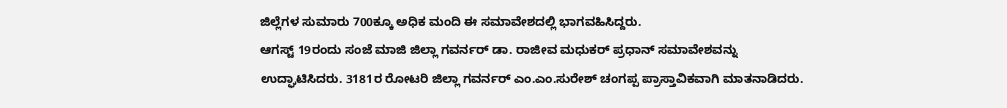ಜಿಲ್ಲೆಗಳ ಸುಮಾರು 700ಕ್ಕೂ ಅಧಿಕ ಮಂದಿ ಈ ಸಮಾವೇಶದಲ್ಲಿ ಭಾಗವಹಿಸಿದ್ದರು.
ಆಗಸ್ಟ್ 19ರಂದು ಸಂಜೆ ಮಾಜಿ ಜಿಲ್ಲಾ ಗವರ್ನರ್ ಡಾ. ರಾಜೀವ ಮಧುಕರ್ ಪ್ರಧಾನ್ ಸಮಾವೇಶವನ್ನು ಉದ್ಘಾಟಿಸಿದರು. 3181ರ ರೋಟರಿ ಜಿಲ್ಲಾ ಗವರ್ನರ್ ಎಂ.ಎಂ.ಸುರೇಶ್ ಚಂಗಪ್ಪ ಪ್ರಾಸ್ತಾವಿಕವಾಗಿ ಮಾತನಾಡಿದರು.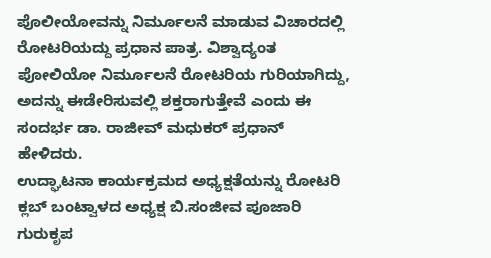ಪೊಲೀಯೋವನ್ನು ನಿರ್ಮೂಲನೆ ಮಾಡುವ ವಿಚಾರದಲ್ಲಿ ರೋಟರಿಯದ್ದು ಪ್ರಧಾನ ಪಾತ್ರ. ವಿಶ್ವಾದ್ಯಂತ ಪೋಲಿಯೋ ನಿರ್ಮೂಲನೆ ರೋಟರಿಯ ಗುರಿಯಾಗಿದ್ದು, ಅದನ್ನು ಈಡೇರಿಸುವಲ್ಲಿ ಶಕ್ತರಾಗುತ್ತೇವೆ ಎಂದು ಈ ಸಂದರ್ಭ ಡಾ. ರಾಜೀವ್ ಮಧುಕರ್ ಪ್ರಧಾನ್ ಹೇಳಿದರು.
ಉದ್ಘಾಟನಾ ಕಾರ್ಯಕ್ರಮದ ಅಧ್ಯಕ್ಷತೆಯನ್ನು ರೋಟರಿ ಕ್ಲಬ್ ಬಂಟ್ವಾಳದ ಅಧ್ಯಕ್ಷ ಬಿ.ಸಂಜೀವ ಪೂಜಾರಿ ಗುರುಕೃಪ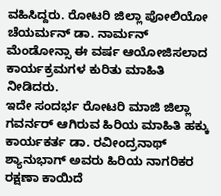ವಹಿಸಿದ್ದರು. ರೋಟರಿ ಜಿಲ್ಲಾ ಪೋಲಿಯೋ ಚೆಯರ್ಮನ್ ಡಾ. ನಾರ್ಮನ್ ಮೆಂಡೋನ್ಸಾ ಈ ವರ್ಷ ಆಯೋಜಿಸಲಾದ ಕಾರ್ಯಕ್ರಮಗಳ ಕುರಿತು ಮಾಹಿತಿ ನೀಡಿದರು.
ಇದೇ ಸಂದರ್ಭ ರೋಟರಿ ಮಾಜಿ ಜಿಲ್ಲಾ ಗವರ್ನರ್ ಆಗಿರುವ ಹಿರಿಯ ಮಾಹಿತಿ ಹಕ್ಕು ಕಾರ್ಯಕರ್ತ ಡಾ. ರವೀಂದ್ರನಾಥ್ ಶ್ಯಾನುಭಾಗ್ ಅವರು ಹಿರಿಯ ನಾಗರಿಕರ ರಕ್ಷಣಾ ಕಾಯಿದೆ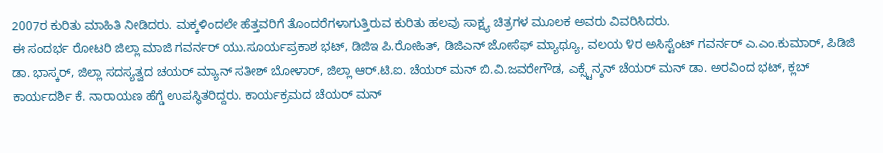2007ರ ಕುರಿತು ಮಾಹಿತಿ ನೀಡಿದರು. ಮಕ್ಕಳಿಂದಲೇ ಹೆತ್ತವರಿಗೆ ತೊಂದರೆಗಳಾಗುತ್ತಿರುವ ಕುರಿತು ಹಲವು ಸಾಕ್ಷ್ಯ ಚಿತ್ರಗಳ ಮೂಲಕ ಅವರು ವಿವರಿಸಿದರು.
ಈ ಸಂದರ್ಭ ರೋಟರಿ ಜಿಲ್ಲಾ ಮಾಜಿ ಗವರ್ನರ್ ಯು.ಸೂರ್ಯಪ್ರಕಾಶ ಭಟ್, ಡಿಜಿಇ ಪಿ.ರೋಹಿತ್, ಡಿಜಿಎನ್ ಜೋಸೆಫ್ ಮ್ಯಾಥ್ಯೂ, ವಲಯ ೪ರ ಅಸಿಸ್ಟೆಂಟ್ ಗವರ್ನರ್ ಎ.ಎಂ.ಕುಮಾರ್, ಪಿಡಿಜಿ ಡಾ. ಭಾಸ್ಕರ್, ಜಿಲ್ಲಾ ಸದಸ್ಯತ್ವದ ಚಯರ್ ಮ್ಯಾನ್ ಸತೀಶ್ ಬೋಳಾರ್, ಜಿಲ್ಲಾ ಆರ್.ಟಿ.ಐ. ಚೆಯರ್ ಮನ್ ಬಿ.ವಿ.ಜವರೇಗೌಡ, ಎಕ್ಸ್ಟೆನ್ಶನ್ ಚೆಯರ್ ಮನ್ ಡಾ. ಅರವಿಂದ ಭಟ್, ಕ್ಲಬ್ ಕಾರ್ಯದರ್ಶಿ ಕೆ. ನಾರಾಯಣ ಹೆಗ್ಡೆ ಉಪಸ್ಥಿತರಿದ್ದರು. ಕಾರ್ಯಕ್ರಮದ ಚೆಯರ್ ಮನ್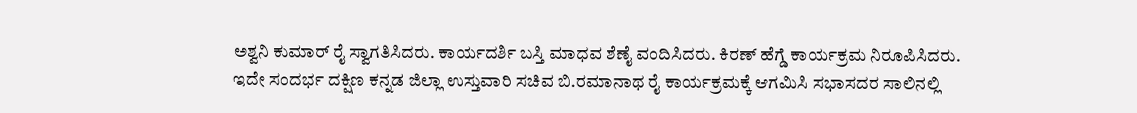ಅಶ್ವನಿ ಕುಮಾರ್ ರೈ ಸ್ವಾಗತಿಸಿದರು. ಕಾರ್ಯದರ್ಶಿ ಬಸ್ತಿ ಮಾಧವ ಶೆಣೈ ವಂದಿಸಿದರು. ಕಿರಣ್ ಹೆಗ್ಡೆ ಕಾರ್ಯಕ್ರಮ ನಿರೂಪಿಸಿದರು.
ಇದೇ ಸಂದರ್ಭ ದಕ್ಷಿಣ ಕನ್ನಡ ಜಿಲ್ಲಾ ಉಸ್ತುವಾರಿ ಸಚಿವ ಬಿ.ರಮಾನಾಥ ರೈ ಕಾರ್ಯಕ್ರಮಕ್ಕೆ ಆಗಮಿಸಿ ಸಭಾಸದರ ಸಾಲಿನಲ್ಲಿ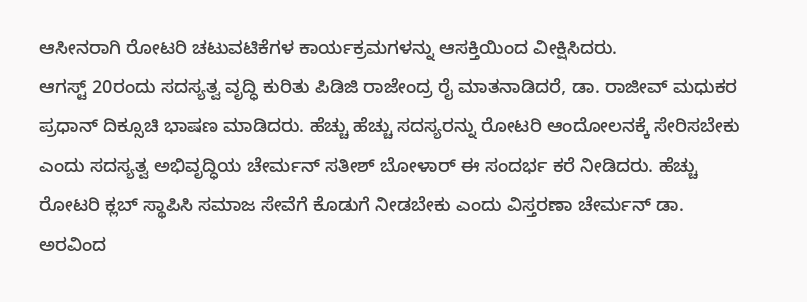ಆಸೀನರಾಗಿ ರೋಟರಿ ಚಟುವಟಿಕೆಗಳ ಕಾರ್ಯಕ್ರಮಗಳನ್ನು ಆಸಕ್ತಿಯಿಂದ ವೀಕ್ಷಿಸಿದರು.
ಆಗಸ್ಟ್ 20ರಂದು ಸದಸ್ಯತ್ವ ವೃದ್ಧಿ ಕುರಿತು ಪಿಡಿಜಿ ರಾಜೇಂದ್ರ ರೈ ಮಾತನಾಡಿದರೆ, ಡಾ. ರಾಜೀವ್ ಮಧುಕರ ಪ್ರಧಾನ್ ದಿಕ್ಸೂಚಿ ಭಾಷಣ ಮಾಡಿದರು. ಹೆಚ್ಚು ಹೆಚ್ಚು ಸದಸ್ಯರನ್ನು ರೋಟರಿ ಆಂದೋಲನಕ್ಕೆ ಸೇರಿಸಬೇಕು ಎಂದು ಸದಸ್ಯತ್ವ ಅಭಿವೃದ್ಧಿಯ ಚೇರ್ಮನ್ ಸತೀಶ್ ಬೋಳಾರ್ ಈ ಸಂದರ್ಭ ಕರೆ ನೀಡಿದರು. ಹೆಚ್ಚು ರೋಟರಿ ಕ್ಲಬ್ ಸ್ಥಾಪಿಸಿ ಸಮಾಜ ಸೇವೆಗೆ ಕೊಡುಗೆ ನೀಡಬೇಕು ಎಂದು ವಿಸ್ತರಣಾ ಚೇರ್ಮನ್ ಡಾ. ಅರವಿಂದ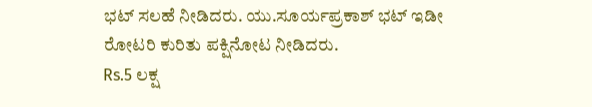ಭಟ್ ಸಲಹೆ ನೀಡಿದರು. ಯು.ಸೂರ್ಯಪ್ರಕಾಶ್ ಭಟ್ ಇಡೀ ರೋಟರಿ ಕುರಿತು ಪಕ್ಷಿನೋಟ ನೀಡಿದರು.
Rs.5 ಲಕ್ಷ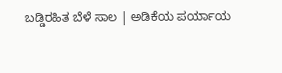ಬಡ್ಡಿರಹಿತ ಬೆಳೆ ಸಾಲ | ಅಡಿಕೆಯ ಪರ್ಯಾಯ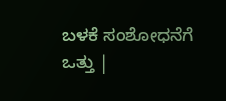ಬಳಕೆ ಸಂಶೋಧನೆಗೆ ಒತ್ತು |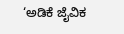‘ಅಡಿಕೆ ಜೈವಿಕ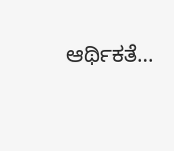ಆರ್ಥಿಕತೆ…